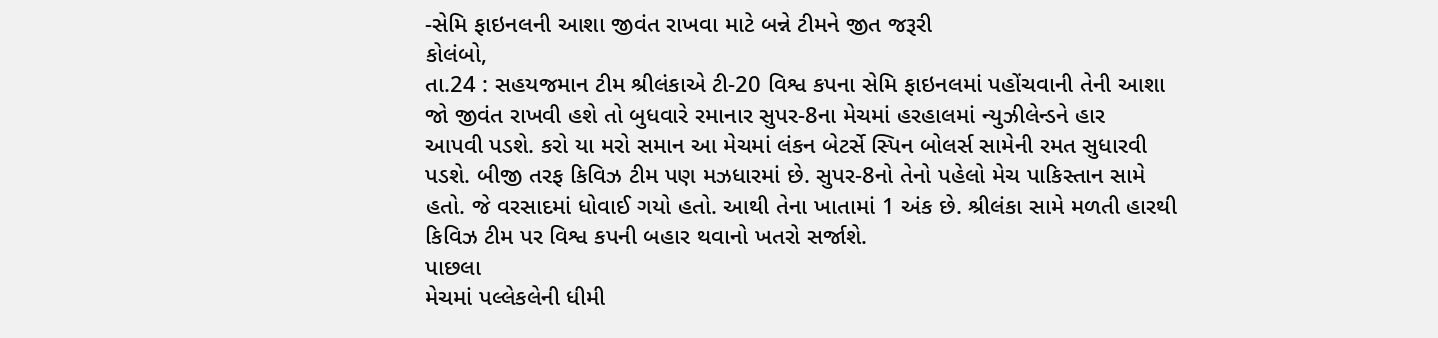-સેમિ ફાઇનલની આશા જીવંત રાખવા માટે બન્ને ટીમને જીત જરૂરી
કોલંબો,
તા.24 : સહયજમાન ટીમ શ્રીલંકાએ ટી-20 વિશ્વ કપના સેમિ ફાઇનલમાં પહોંચવાની તેની આશા
જો જીવંત રાખવી હશે તો બુધવારે રમાનાર સુપર-8ના મેચમાં હરહાલમાં ન્યુઝીલેન્ડને હાર
આપવી પડશે. કરો યા મરો સમાન આ મેચમાં લંકન બેટર્સે સ્પિન બોલર્સ સામેની રમત સુધારવી
પડશે. બીજી તરફ કિવિઝ ટીમ પણ મઝધારમાં છે. સુપર-8નો તેનો પહેલો મેચ પાકિસ્તાન સામે
હતો. જે વરસાદમાં ધોવાઈ ગયો હતો. આથી તેના ખાતામાં 1 અંક છે. શ્રીલંકા સામે મળતી હારથી
કિવિઝ ટીમ પર વિશ્વ કપની બહાર થવાનો ખતરો સર્જાશે.
પાછલા
મેચમાં પલ્લેકલેની ધીમી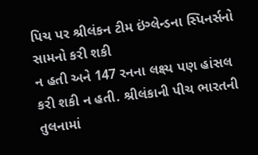પિચ પર શ્રીલંકન ટીમ ઇંગ્લેન્ડના સ્પિનર્સનો સામનો કરી શકી
ન હતી અને 147 રનના લક્ષ્ય પણ હાંસલ કરી શકી ન હતી. શ્રીલંકાની પીચ ભારતની તુલનામાં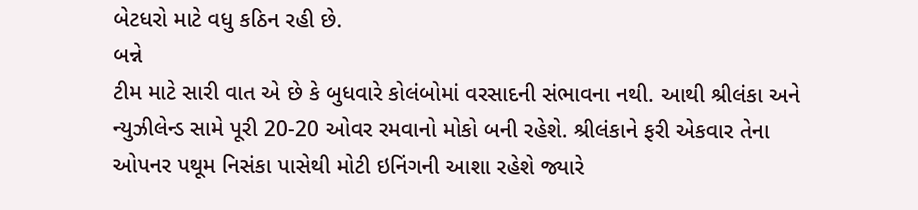બેટધરો માટે વધુ કઠિન રહી છે.
બન્ને
ટીમ માટે સારી વાત એ છે કે બુધવારે કોલંબોમાં વરસાદની સંભાવના નથી. આથી શ્રીલંકા અને
ન્યુઝીલેન્ડ સામે પૂરી 20-20 ઓવર રમવાનો મોકો બની રહેશે. શ્રીલંકાને ફરી એકવાર તેના
ઓપનર પથૂમ નિસંકા પાસેથી મોટી ઇનિંગની આશા રહેશે જ્યારે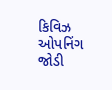કિવિઝ ઓપનિંગ જોડી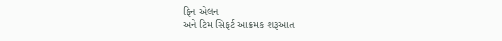ફિન એલન
અને ટિમ સિફર્ટ આક્રમક શરૂઆત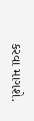કરવા માગશે.